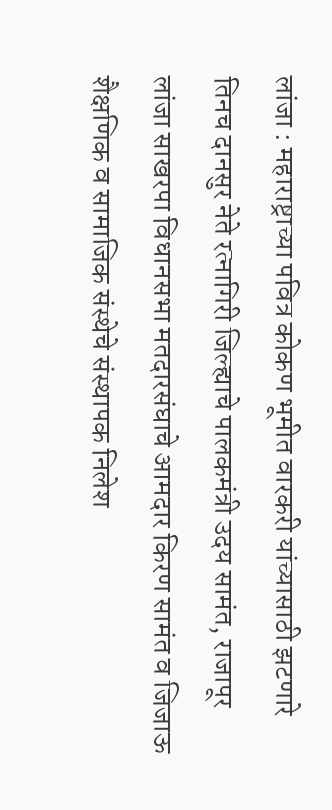लांजा : महाराष्ट्राच्या पवित्र कोकण भूमीत वारकरी यांच्यासाठी झटणारे तिनच दानसुर नेते रत्नागिरी जिल्ह्याचे पालकमंत्री उदय सामंत, राजापूर लांजा साखरपा विधानसभा मतदारसंघाचे आमदार किरण सामंत व जिजाऊ शैक्षणिक व सामाजिक संस्थेचे संस्थापक निलेश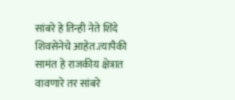सांबरे हे तिन्ही नेते शिंदे शिवसेनेचे आहेत.त्यापैकी सामंत हे राजकीय क्षेत्रात वावणारे तर सांबरे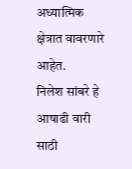अध्यात्मिक क्षेत्रात वावरणारे आहेत.
निलेश सांबरे हे आषाढी वारी साठी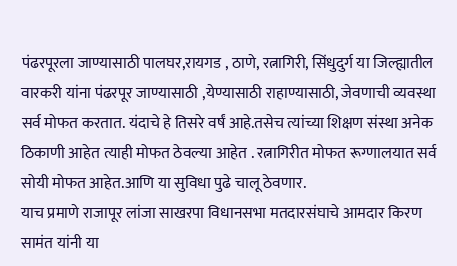पंढरपूरला जाण्यासाठी पालघर,रायगड , ठाणे, रत्नागिरी, सिंधुदुर्ग या जिल्ह्यातील वारकरी यांना पंढरपूर जाण्यासाठी ,येण्यासाठी राहाण्यासाठी, जेवणाची व्यवस्था सर्व मोफत करतात. यंदाचे हे तिसरे वर्षं आहे.तसेच त्यांच्या शिक्षण संस्था अनेक ठिकाणी आहेत त्याही मोफत ठेवल्या आहेत . रत्नागिरीत मोफत रूग्णालयात सर्व सोयी मोफत आहेत.आणि या सुविधा पुढे चालू ठेवणार.
याच प्रमाणे राजापूर लांजा साखरपा विधानसभा मतदारसंघाचे आमदार किरण सामंत यांनी या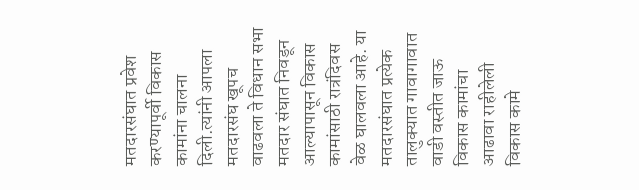मतदारसंघात प्रवेश करण्यापूर्वी विकास कामांना चालना दिली.त्यांनी आपला मतदारसंघ खूपच वाढवला ते विधान सभा मतदार संघात निवडून आल्यापासून विकास कामांसाठी रात्रंदिवस वेळ घालवला आहे. या मतदारसंघात प्रत्येक तालुक्यात गावागावात वाडी वस्तीत जाऊ विकास कामांचा आढावा राहीलेली विकास कामे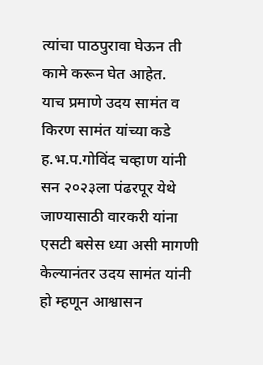त्यांचा पाठपुरावा घेऊन ती कामे करून घेत आहेत.
याच प्रमाणे उदय सामंत व किरण सामंत यांच्या कडे ह.भ.प.गोविंद चव्हाण यांनी सन २०२३ला पंढरपूर येथे जाण्यासाठी वारकरी यांना एसटी बसेस ध्या असी मागणी केल्यानंतर उदय सामंत यांनी हो म्हणून आश्वासन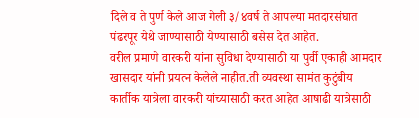दिले व ते पुर्ण केले आज गेली ३/४वर्ष ते आपल्या मतदारसंघात पंढरपूर येथे जाण्यासाठी येण्यासाठी बसेस देत आहेत.
वरील प्रमाणे वारकरी यांना सुविधा देण्यासाठी या पुर्वी एकाही आमदार खासदार यांनी प्रयत्न केलेले नाहीत.ती व्यवस्था सामंत कुटुंबीय कार्तीक यात्रेला वारकरी यांच्यासाठी करत आहेत आषाढी यात्रेसाठी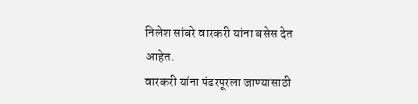निलेश सांबरे वारकरी यांना बसेस देत आहेत.
वारकरी यांना पंढरपूरला जाण्यासाठी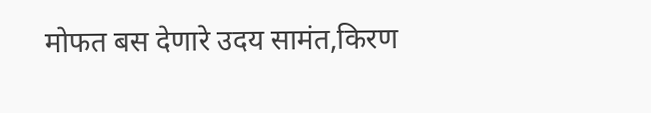मोफत बस देणारे उदय सामंत,किरण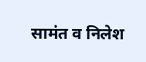सामंत व निलेश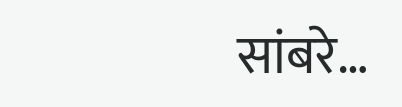सांबरे…